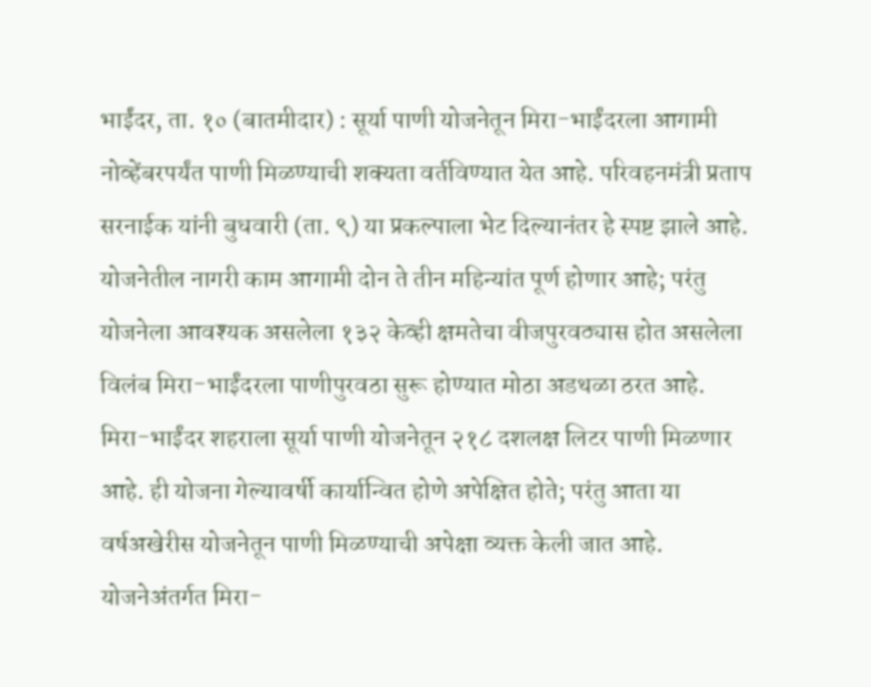भाईंदर, ता. १० (बातमीदार) : सूर्या पाणी योजनेतून मिरा-भाईंदरला आगामी नोव्हेंबरपर्यंत पाणी मिळण्याची शक्यता वर्तविण्यात येत आहे. परिवहनमंत्री प्रताप सरनाईक यांनी बुधवारी (ता. ९) या प्रकल्पाला भेट दिल्यानंतर हे स्पष्ट झाले आहे. योजनेतील नागरी काम आगामी दोन ते तीन महिन्यांत पूर्ण होणार आहे; परंतु योजनेला आवश्यक असलेला १३२ केव्ही क्षमतेचा वीजपुरवठ्यास होत असलेला विलंब मिरा-भाईंदरला पाणीपुरवठा सुरू होण्यात मोठा अडथळा ठरत आहे.
मिरा-भाईंदर शहराला सूर्या पाणी योजनेतून २१८ दशलक्ष लिटर पाणी मिळणार आहे. ही योजना गेल्यावर्षी कार्यान्वित होणे अपेक्षित होते; परंतु आता या वर्षअखेरीस योजनेतून पाणी मिळण्याची अपेक्षा व्यक्त केली जात आहे. योजनेअंतर्गत मिरा-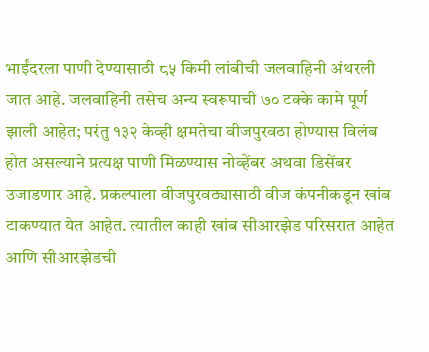भाईंदरला पाणी देण्यासाठी ८५ किमी लांबीची जलवाहिनी अंथरली जात आहे. जलवाहिनी तसेच अन्य स्वरूपाची ७० टक्के कामे पूर्ण झाली आहेत; परंतु १३२ केव्ही क्षमतेचा वीजपुरवठा होण्यास विलंब होत असल्याने प्रत्यक्ष पाणी मिळण्यास नोव्हेंबर अथवा डिसेंबर उजाडणार आहे. प्रकल्पाला वीजपुरवठ्यासाठी वीज कंपनीकडून खांब टाकण्यात येत आहेत. त्यातील काही खांब सीआरझेड परिसरात आहेत आणि सीआरझेडची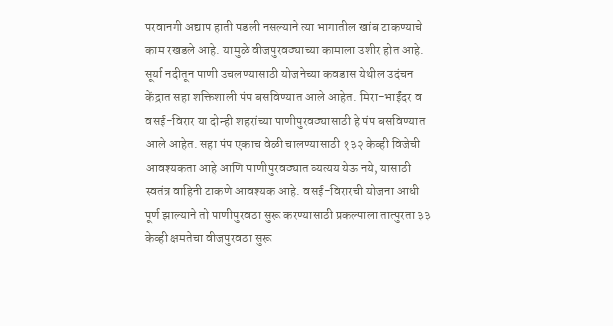परवानगी अद्याप हाती पडली नसल्याने त्या भागातील खांब टाकण्याचे काम रखडले आहे. यामुळे वीजपुरवठ्याच्या कामाला उशीर होत आहे.
सूर्या नदीतून पाणी उचलण्यासाठी योजनेच्या कवडास येथील उदंचन केंद्रात सहा शक्तिशाली पंप बसविण्यात आले आहेत. मिरा-भाईंदर व वसई-विरार या दोन्ही शहरांच्या पाणीपुरवठ्यासाठी हे पंप बसविण्यात आले आहेत. सहा पंप एकाच वेळी चालण्यासाठी १३२ केव्ही विजेची आवश्यकता आहे आणि पाणीपुरवठ्यात व्यत्यय येऊ नये, यासाठी स्वतंत्र वाहिनी टाकणे आवश्यक आहे. वसई-विरारची योजना आधी पूर्ण झाल्याने तो पाणीपुरवठा सुरू करण्यासाठी प्रकल्पाला तात्पुरता ३३ केव्ही क्षमतेचा वीजपुरवठा सुरू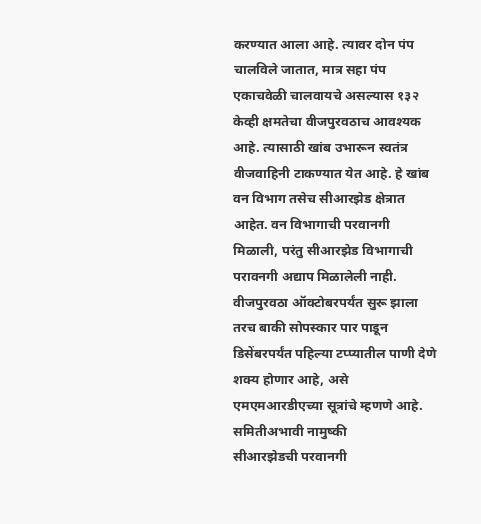करण्यात आला आहे. त्यावर दोन पंप चालविले जातात, मात्र सहा पंप एकाचवेळी चालवायचे असल्यास १३२ केव्ही क्षमतेचा वीजपुरवठाच आवश्यक आहे. त्यासाठी खांब उभारून स्वतंत्र वीजवाहिनी टाकण्यात येत आहे. हे खांब वन विभाग तसेच सीआरझेड क्षेत्रात आहेत. वन विभागाची परवानगी मिळाली, परंतु सीआरझेड विभागाची परावनगी अद्याप मिळालेली नाही. वीजपुरवठा ऑक्टोबरपर्यंत सुरू झाला तरच बाकी सोपस्कार पार पाडून डिसेंबरपर्यंत पहिल्या टप्प्यातील पाणी देणे शक्य होणार आहे, असे एमएमआरडीएच्या सूत्रांचे म्हणणे आहे.
समितीअभावी नामुष्की
सीआरझेडची परवानगी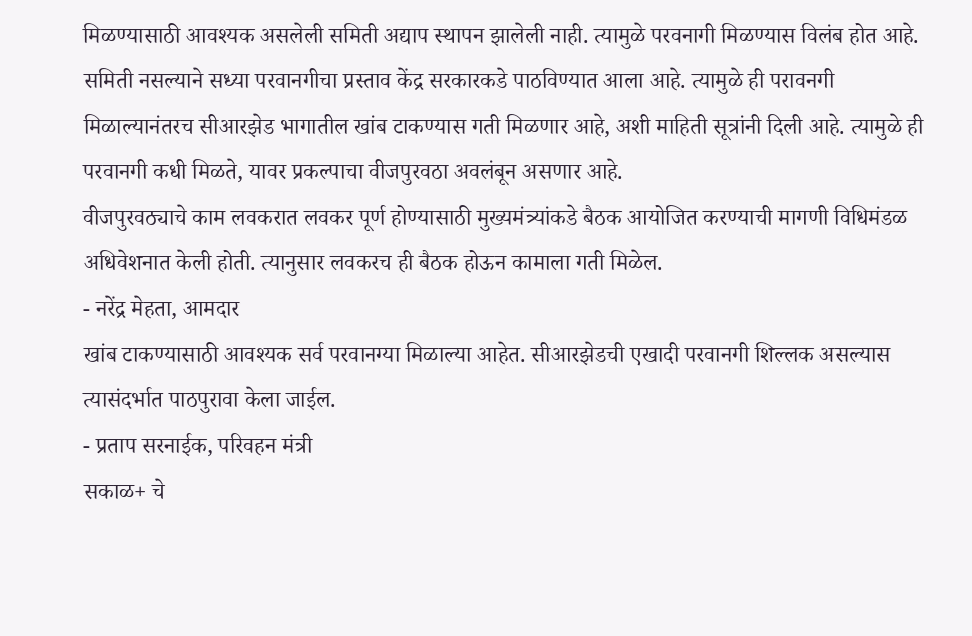मिळण्यासाठी आवश्यक असलेली समिती अद्याप स्थापन झालेली नाही. त्यामुळे परवनागी मिळण्यास विलंब होत आहे. समिती नसल्याने सध्या परवानगीचा प्रस्ताव केंद्र सरकारकडे पाठविण्यात आला आहे. त्यामुळे ही परावनगी मिळाल्यानंतरच सीआरझेड भागातील खांब टाकण्यास गती मिळणार आहे, अशी माहिती सूत्रांनी दिली आहे. त्यामुळे ही परवानगी कधी मिळते, यावर प्रकल्पाचा वीजपुरवठा अवलंबून असणार आहे.
वीजपुरवठ्याचे काम लवकरात लवकर पूर्ण होण्यासाठी मुख्यमंत्र्यांकडे बैठक आयोजित करण्याची मागणी विधिमंडळ अधिवेशनात केली होती. त्यानुसार लवकरच ही बैठक होऊन कामाला गती मिळेल.
- नरेंद्र मेहता, आमदार
खांब टाकण्यासाठी आवश्यक सर्व परवानग्या मिळाल्या आहेत. सीआरझेडची एखादी परवानगी शिल्लक असल्यास त्यासंदर्भात पाठपुरावा केला जाईल.
- प्रताप सरनाईक, परिवहन मंत्री
सकाळ+ चे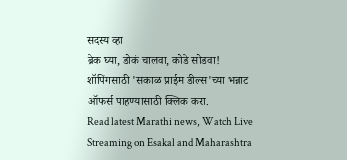सदस्य व्हा
ब्रेक घ्या, डोकं चालवा, कोडे सोडवा!
शॉपिंगसाठी 'सकाळ प्राईम डील्स'च्या भन्नाट ऑफर्स पाहण्यासाठी क्लिक करा.
Read latest Marathi news, Watch Live Streaming on Esakal and Maharashtra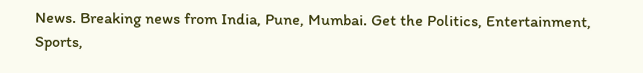News. Breaking news from India, Pune, Mumbai. Get the Politics, Entertainment, Sports,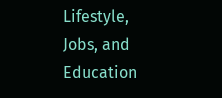Lifestyle, Jobs, and Education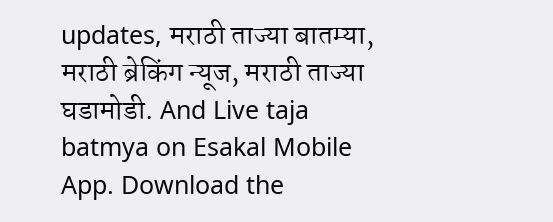updates, मराठी ताज्या बातम्या, मराठी ब्रेकिंग न्यूज, मराठी ताज्या घडामोडी. And Live taja batmya on Esakal Mobile App. Download the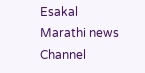Esakal Marathi news Channel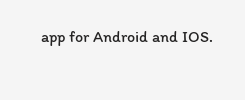app for Android and IOS.